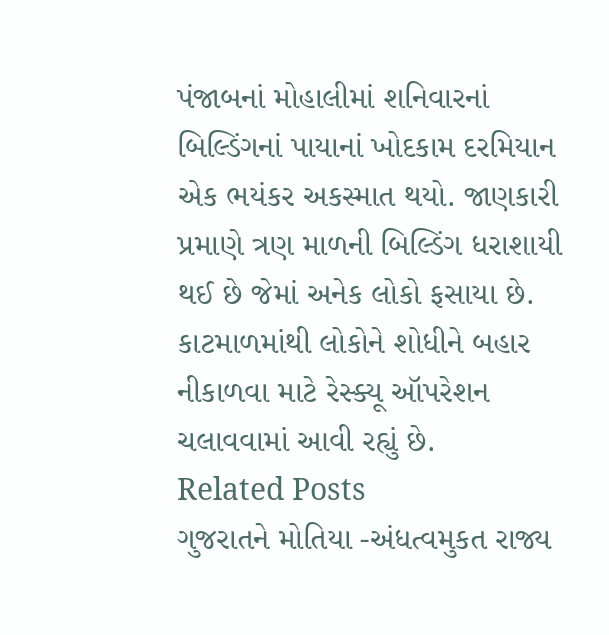પંજાબનાં મોહાલીમાં શનિવારનાં બિલ્ડિંગનાં પાયાનાં ખોદકામ દરમિયાન એક ભયંકર અકસ્માત થયો. જાણકારી પ્રમાણે ત્રણ માળની બિલ્ડિંગ ધરાશાયી થઈ છે જેમાં અનેક લોકો ફસાયા છે. કાટમાળમાંથી લોકોને શોધીને બહાર નીકાળવા માટે રેસ્ક્યૂ ઑપરેશન ચલાવવામાં આવી રહ્યું છે.
Related Posts
ગુજરાતને મોતિયા -અંધત્વમુકત રાજ્ય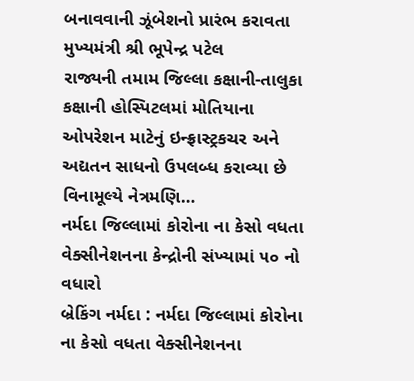બનાવવાની ઝૂંબેશનો પ્રારંભ કરાવતા મુખ્યમંત્રી શ્રી ભૂપેન્દ્ર પટેલ
રાજ્યની તમામ જિલ્લા કક્ષાની-તાલુકા કક્ષાની હોસ્પિટલમાં મોતિયાના ઓપરેશન માટેનું ઇન્ફ્રાસ્ટ્રકચર અને અદ્યતન સાધનો ઉપલબ્ધ કરાવ્યા છે વિનામૂલ્યે નેત્રમણિ…
નર્મદા જિલ્લામાં કોરોના ના કેસો વધતા વેક્સીનેશનના કેન્દ્રોની સંખ્યામાં ૫૦ નો વધારો
બ્રેકિંગ નર્મદા : નર્મદા જિલ્લામાં કોરોના ના કેસો વધતા વેક્સીનેશનના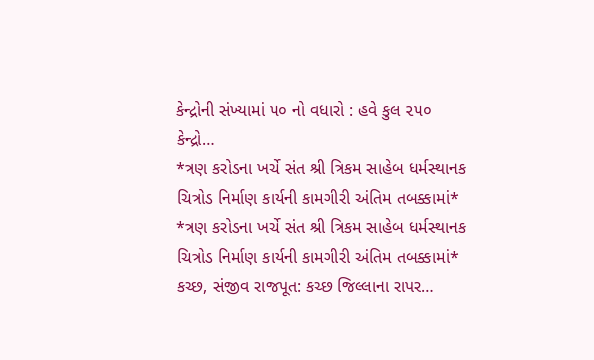કેન્દ્રોની સંખ્યામાં ૫૦ નો વધારો : હવે કુલ ૨૫૦ કેન્દ્રો…
*ત્રણ કરોડના ખર્ચે સંત શ્રી ત્રિકમ સાહેબ ધર્મસ્થાનક ચિત્રોડ નિર્માણ કાર્યની કામગીરી અંતિમ તબક્કામાં*
*ત્રણ કરોડના ખર્ચે સંત શ્રી ત્રિકમ સાહેબ ધર્મસ્થાનક ચિત્રોડ નિર્માણ કાર્યની કામગીરી અંતિમ તબક્કામાં* કચ્છ, સંજીવ રાજપૂત: કચ્છ જિલ્લાના રાપર…